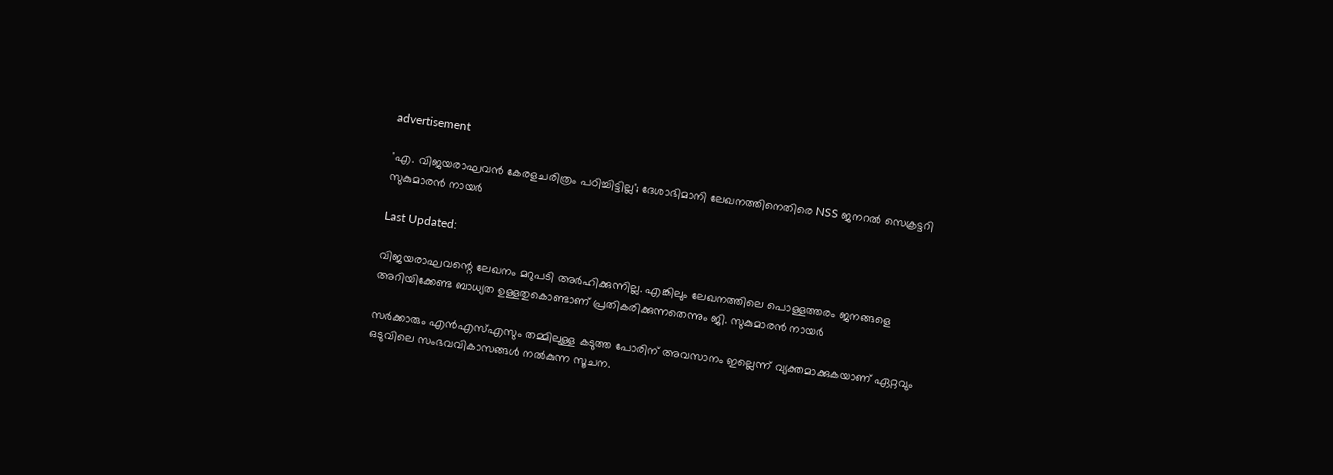advertisement

'എ. വിജയരാഘവൻ കേരളചരിത്രം പഠിച്ചിട്ടില്ല'; ദേശാഭിമാനി ലേഖനത്തിനെതിരെ NSS ജനറൽ സെക്രട്ടറി സുകുമാരൻ നായർ

Last Updated:

വിജയരാഘവന്റെ ലേഖനം മറുപടി അർഹിക്കുന്നില്ല. എങ്കിലും ലേഖനത്തിലെ പൊള്ളത്തരം ജനങ്ങളെ അറിയിക്കേണ്ട ബാധ്യത ഉള്ളതുകൊണ്ടാണ് പ്രതികരിക്കുന്നതെന്നും ജി. സുകുമാരൻ നായർ

സർക്കാരും എൻഎസ്എസും തമ്മിലുള്ള കടുത്ത പോരിന് അവസാനം ഇല്ലെന്ന് വ്യക്തമാക്കുകയാണ് ഏറ്റവും ഒടുവിലെ സംഭവവികാസങ്ങൾ നൽകുന്ന സൂചന.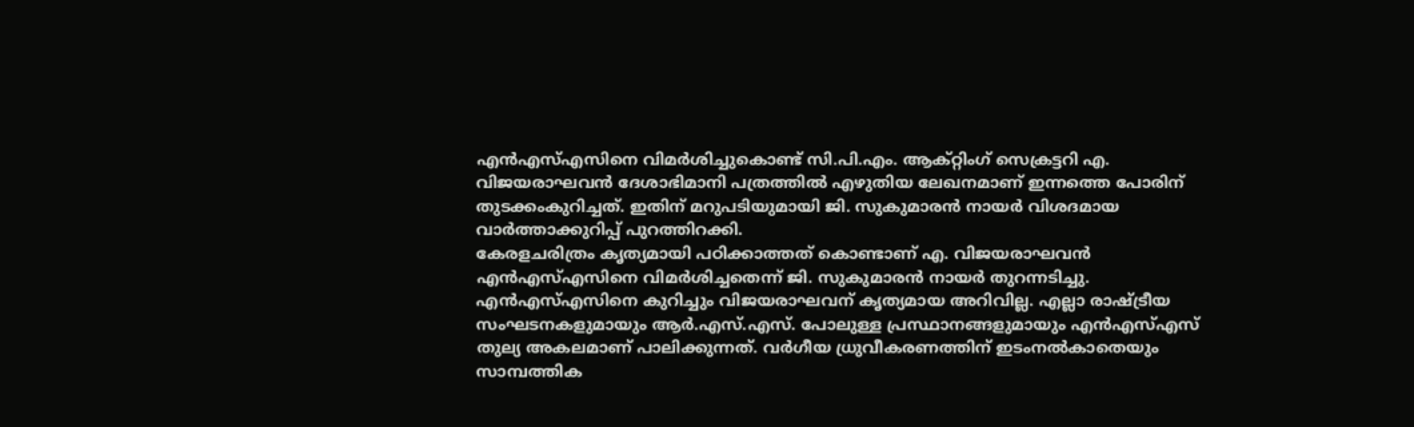എൻഎസ്എസിനെ വിമർശിച്ചുകൊണ്ട് സി.പി.എം. ആക്റ്റിംഗ് സെക്രട്ടറി എ. വിജയരാഘവൻ ദേശാഭിമാനി പത്രത്തിൽ എഴുതിയ ലേഖനമാണ് ഇന്നത്തെ പോരിന് തുടക്കംകുറിച്ചത്. ഇതിന് മറുപടിയുമായി ജി. സുകുമാരൻ നായർ വിശദമായ വാർത്താക്കുറിപ്പ് പുറത്തിറക്കി.
കേരളചരിത്രം കൃത്യമായി പഠിക്കാത്തത് കൊണ്ടാണ് എ. വിജയരാഘവൻ എൻഎസ്എസിനെ വിമർശിച്ചതെന്ന് ജി. സുകുമാരൻ നായർ തുറന്നടിച്ചു. എൻഎസ്എസിനെ കുറിച്ചും വിജയരാഘവന് കൃത്യമായ അറിവില്ല. എല്ലാ രാഷ്ട്രീയ സംഘടനകളുമായും ആർ.എസ്.എസ്. പോലുള്ള പ്രസ്ഥാനങ്ങളുമായും എൻഎസ്എസ് തുല്യ അകലമാണ് പാലിക്കുന്നത്. വർഗീയ ധ്രുവീകരണത്തിന് ഇടംനൽകാതെയും സാമ്പത്തിക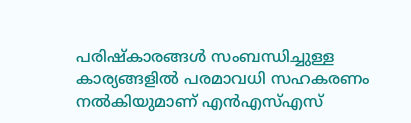പരിഷ്കാരങ്ങൾ സംബന്ധിച്ചുള്ള കാര്യങ്ങളിൽ പരമാവധി സഹകരണം നൽകിയുമാണ് എൻഎസ്എസ്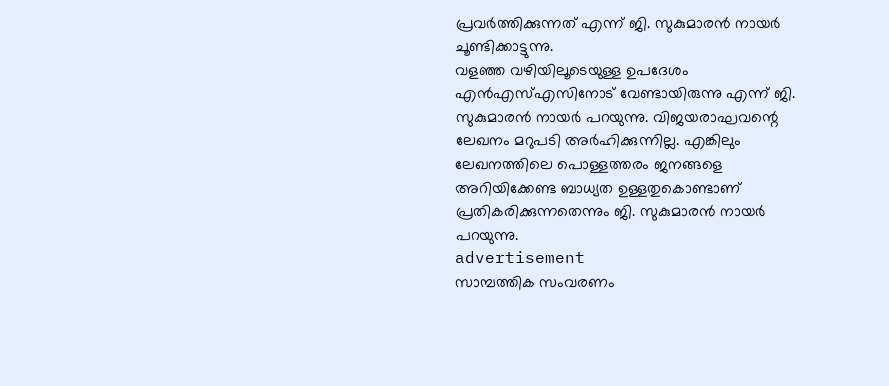പ്രവർത്തിക്കുന്നത് എന്ന് ജി. സുകുമാരൻ നായർ ചൂണ്ടിക്കാട്ടുന്നു.
വളഞ്ഞ വഴിയിലൂടെയുള്ള ഉപദേശം എൻഎസ്എസിനോട് വേണ്ടായിരുന്നു എന്ന് ജി. സുകുമാരൻ നായർ പറയുന്നു. വിജയരാഘവന്റെ ലേഖനം മറുപടി അർഹിക്കുന്നില്ല. എങ്കിലും ലേഖനത്തിലെ പൊള്ളത്തരം ജനങ്ങളെ അറിയിക്കേണ്ട ബാധ്യത ഉള്ളതുകൊണ്ടാണ് പ്രതികരിക്കുന്നതെന്നും ജി. സുകുമാരൻ നായർ പറയുന്നു.
advertisement
സാമ്പത്തിക സംവരണം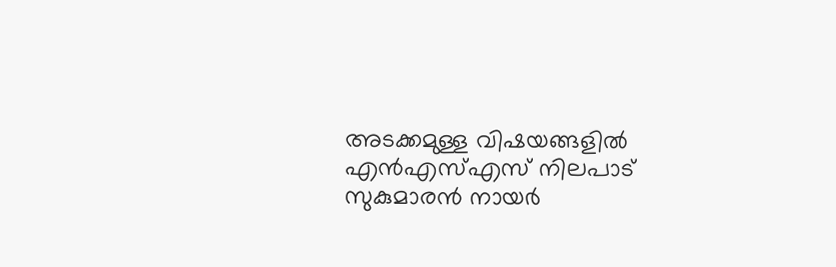അടക്കമുള്ള വിഷയങ്ങളിൽ എൻഎസ്എസ് നിലപാട് സുകുമാരൻ നായർ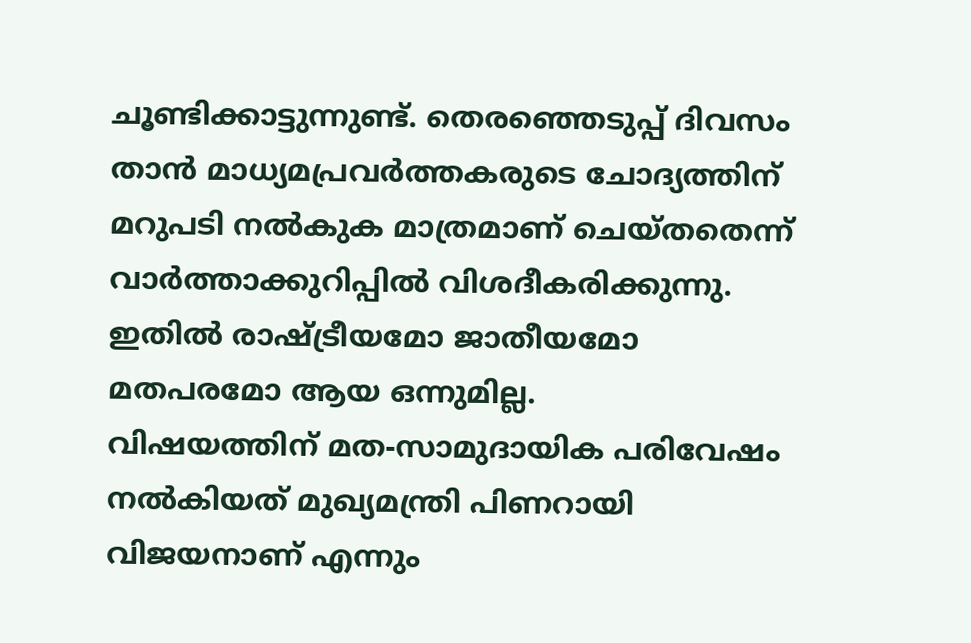ചൂണ്ടിക്കാട്ടുന്നുണ്ട്. തെരഞ്ഞെടുപ്പ് ദിവസം താൻ മാധ്യമപ്രവർത്തകരുടെ ചോദ്യത്തിന് മറുപടി നൽകുക മാത്രമാണ് ചെയ്തതെന്ന് വാർത്താക്കുറിപ്പിൽ വിശദീകരിക്കുന്നു. ഇതിൽ രാഷ്ട്രീയമോ ജാതീയമോ മതപരമോ ആയ ഒന്നുമില്ല.
വിഷയത്തിന് മത-സാമുദായിക പരിവേഷം നൽകിയത് മുഖ്യമന്ത്രി പിണറായി വിജയനാണ് എന്നും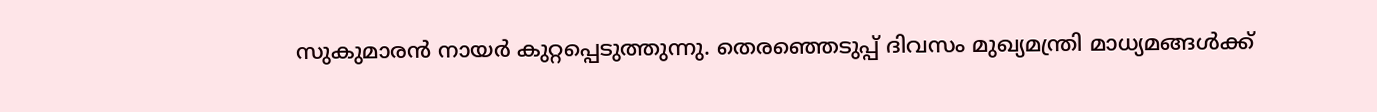സുകുമാരൻ നായർ കുറ്റപ്പെടുത്തുന്നു. തെരഞ്ഞെടുപ്പ് ദിവസം മുഖ്യമന്ത്രി മാധ്യമങ്ങൾക്ക്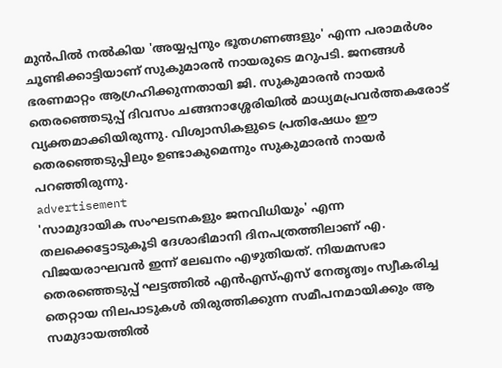മുൻപിൽ നൽകിയ 'അയ്യപ്പനും ഭൂതഗണങ്ങളും' എന്ന പരാമർശം ചൂണ്ടിക്കാട്ടിയാണ് സുകുമാരൻ നായരുടെ മറുപടി. ജനങ്ങൾ ഭരണമാറ്റം ആഗ്രഹിക്കുന്നതായി ജി. സുകുമാരൻ നായർ തെരഞ്ഞെടുപ്പ് ദിവസം ചങ്ങനാശ്ശേരിയിൽ മാധ്യമപ്രവർത്തകരോട് വ്യക്തമാക്കിയിരുന്നു. വിശ്വാസികളുടെ പ്രതിഷേധം ഈ തെരഞ്ഞെടുപ്പിലും ഉണ്ടാകുമെന്നും സുകുമാരൻ നായർ പറഞ്ഞിരുന്നു.
advertisement
'സാമുദായിക സംഘടനകളും ജനവിധിയും' എന്ന തലക്കെട്ടോടുകൂടി ദേശാഭിമാനി ദിനപത്രത്തിലാണ് എ. വിജയരാഘവൻ ഇന്ന് ലേഖനം എഴുതിയത്. നിയമസഭാ തെരഞ്ഞെടുപ്പ് ഘട്ടത്തിൽ എൻഎസ്എസ് നേതൃത്വം സ്വീകരിച്ച തെറ്റായ നിലപാടുകൾ തിരുത്തിക്കുന്ന സമീപനമായിക്കും ആ സമുദായത്തിൽ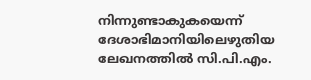നിന്നുണ്ടാകുകയെന്ന് ദേശാഭിമാനിയിലെഴുതിയ ലേഖനത്തിൽ സി.പി.എം.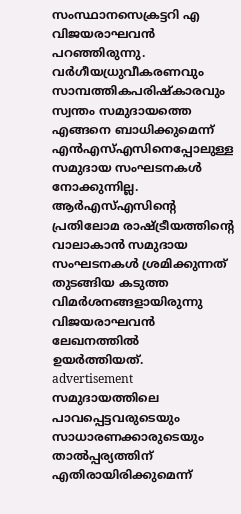സംസ്ഥാനസെക്രട്ടറി എ വിജയരാഘവൻ പറഞ്ഞിരുന്നു.
വർഗീയധ്രുവീകരണവും സാമ്പത്തികപരിഷ്കാരവും സ്വന്തം സമുദായത്തെ എങ്ങനെ ബാധിക്കുമെന്ന് എൻഎസ്എസിനെപ്പോലുള്ള സമുദായ സംഘടനകൾ നോക്കുന്നില്ല. ആർഎസ്എസിന്റെ പ്രതിലോമ രാഷ്ട്രീയത്തിന്റെ വാലാകാൻ സമുദായ സംഘടനകൾ ശ്രമിക്കുന്നത് തുടങ്ങിയ കടുത്ത വിമർശനങ്ങളായിരുന്നു വിജയരാഘവൻ ലേഖനത്തിൽ ഉയർത്തിയത്.
advertisement
സമുദായത്തിലെ പാവപ്പെട്ടവരുടെയും സാധാരണക്കാരുടെയും താൽപ്പര്യത്തിന് എതിരായിരിക്കുമെന്ന്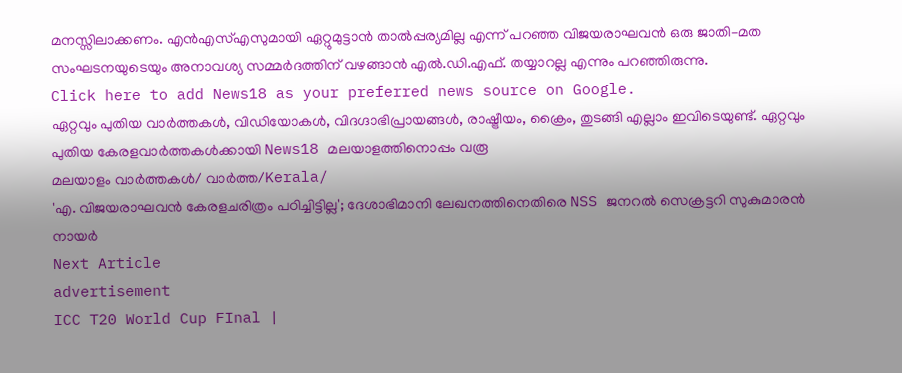മനസ്സിലാക്കണം. എൻഎസ്എസുമായി ഏറ്റുമുട്ടാൻ താൽപ്പര്യമില്ല എന്ന് പറഞ്ഞ വിജയരാഘവൻ ഒരു ജാതി–മത സംഘടനയുടെയും അനാവശ്യ സമ്മർദത്തിന് വഴങ്ങാൻ എൽ.ഡി.എഫ്. തയ്യാറല്ല എന്നും പറഞ്ഞിരുന്നു.
Click here to add News18 as your preferred news source on Google.
ഏറ്റവും പുതിയ വാർത്തകൾ, വിഡിയോകൾ, വിദഗ്ദാഭിപ്രായങ്ങൾ, രാഷ്ട്രീയം, ക്രൈം, തുടങ്ങി എല്ലാം ഇവിടെയുണ്ട്. ഏറ്റവും പുതിയ കേരളവാർത്തകൾക്കായി News18 മലയാളത്തിനൊപ്പം വരൂ
മലയാളം വാർത്തകൾ/ വാർത്ത/Kerala/
'എ. വിജയരാഘവൻ കേരളചരിത്രം പഠിച്ചിട്ടില്ല'; ദേശാഭിമാനി ലേഖനത്തിനെതിരെ NSS ജനറൽ സെക്രട്ടറി സുകുമാരൻ നായർ
Next Article
advertisement
ICC T20 World Cup FInal |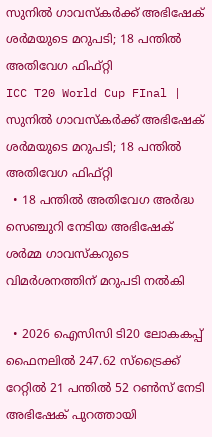സുനിൽ ഗാവസ്കർക്ക് അഭിഷേക് ശർമയുടെ മറുപടി; 18 പന്തിൽ അതിവേഗ ഫിഫ്റ്റി
ICC T20 World Cup FInal | സുനിൽ ഗാവസ്കർക്ക് അഭിഷേക് ശർമയുടെ മറുപടി; 18 പന്തിൽ അതിവേഗ ഫിഫ്റ്റി
  • 18 പന്തിൽ അതിവേഗ അർദ്ധ സെഞ്ചുറി നേടിയ അഭിഷേക് ശർമ്മ ഗാവസ്കറുടെ വിമർശനത്തിന് മറുപടി നൽകി

  • 2026 ഐസിസി ടി20 ലോകകപ്പ് ഫൈനലിൽ 247.62 സ്ട്രൈക്ക് റേറ്റിൽ 21 പന്തിൽ 52 റൺസ് നേടി അഭിഷേക് പുറത്തായി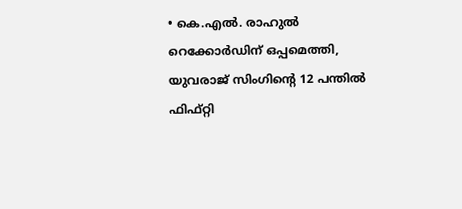• കെ.എൽ. രാഹുൽ റെക്കോർഡിന് ഒപ്പമെത്തി, യുവരാജ് സിംഗിന്റെ 12 പന്തിൽ ഫിഫ്റ്റി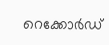റെക്കോർഡ്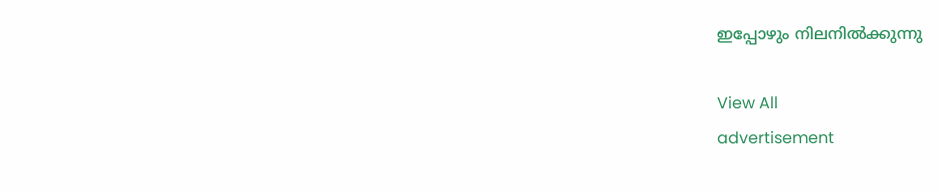ഇപ്പോഴും നിലനിൽക്കുന്നു

View All
advertisement